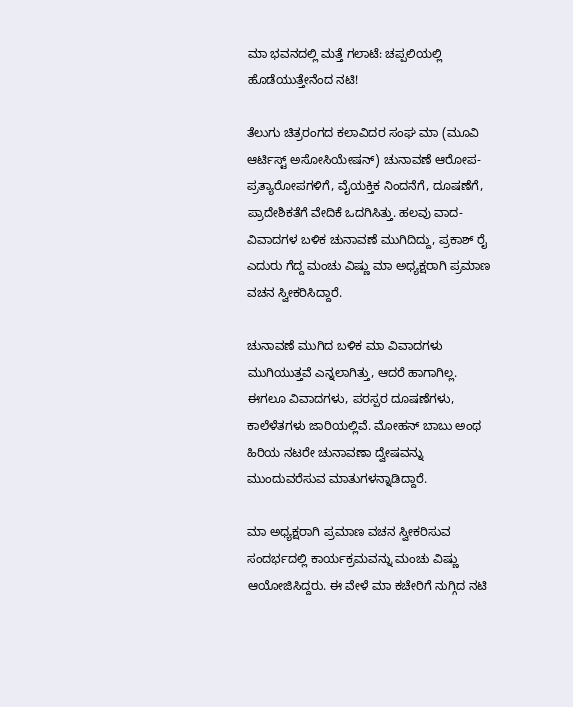ಮಾ ಭವನದಲ್ಲಿ ಮತ್ತೆ ಗಲಾಟೆ: ಚಪ್ಪಲಿಯಲ್ಲಿ ಹೊಡೆಯುತ್ತೇನೆಂದ ನಟಿ!

ತೆಲುಗು ಚಿತ್ರರಂಗದ ಕಲಾವಿದರ ಸಂಘ ಮಾ (ಮೂವಿ ಆರ್ಟಿಸ್ಟ್ ಅಸೋಸಿಯೇಷನ್) ಚುನಾವಣೆ ಆರೋಪ-ಪ್ರತ್ಯಾರೋಪಗಳಿಗೆ, ವೈಯಕ್ತಿಕ ನಿಂದನೆಗೆ, ದೂಷಣೆಗೆ, ಪ್ರಾದೇಶಿಕತೆಗೆ ವೇದಿಕೆ ಒದಗಿಸಿತ್ತು. ಹಲವು ವಾದ-ವಿವಾದಗಳ ಬಳಿಕ ಚುನಾವಣೆ ಮುಗಿದಿದ್ದು, ಪ್ರಕಾಶ್ ರೈ ಎದುರು ಗೆದ್ದ ಮಂಚು ವಿಷ್ಣು ಮಾ ಅಧ್ಯಕ್ಷರಾಗಿ ಪ್ರಮಾಣ ವಚನ ಸ್ವೀಕರಿಸಿದ್ದಾರೆ.

ಚುನಾವಣೆ ಮುಗಿದ ಬಳಿಕ ಮಾ ವಿವಾದಗಳು ಮುಗಿಯುತ್ತವೆ ಎನ್ನಲಾಗಿತ್ತು, ಆದರೆ ಹಾಗಾಗಿಲ್ಲ. ಈಗಲೂ ವಿವಾದಗಳು, ಪರಸ್ಪರ ದೂಷಣೆಗಳು, ಕಾಲೆಳೆತಗಳು ಜಾರಿಯಲ್ಲಿವೆ. ಮೋಹನ್‌ ಬಾಬು ಅಂಥ ಹಿರಿಯ ನಟರೇ ಚುನಾವಣಾ ದ್ವೇಷವನ್ನು ಮುಂದುವರೆಸುವ ಮಾತುಗಳನ್ನಾಡಿದ್ದಾರೆ.

ಮಾ ಅಧ್ಯಕ್ಷರಾಗಿ ಪ್ರಮಾಣ ವಚನ ಸ್ವೀಕರಿಸುವ ಸಂದರ್ಭದಲ್ಲಿ ಕಾರ್ಯಕ್ರಮವನ್ನು ಮಂಚು ವಿಷ್ಣು ಆಯೋಜಿಸಿದ್ದರು. ಈ ವೇಳೆ ಮಾ ಕಚೇರಿಗೆ ನುಗ್ಗಿದ ನಟಿ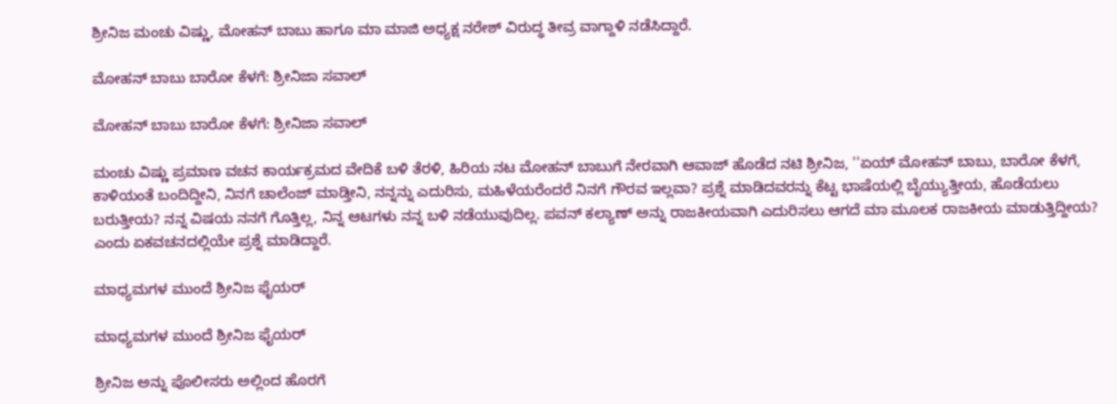ಶ್ರೀನಿಜ ಮಂಚು ವಿಷ್ಣು, ಮೋಹನ್ ಬಾಬು ಹಾಗೂ ಮಾ ಮಾಜಿ ಅಧ್ಯಕ್ಷ ನರೇಶ್ ವಿರುದ್ಧ ತೀವ್ರ ವಾಗ್ದಾಳಿ ನಡೆಸಿದ್ದಾರೆ.

ಮೋಹನ್‌ ಬಾಬು ಬಾರೋ ಕೆಳಗೆ: ಶ್ರೀನಿಜಾ ಸವಾಲ್

ಮೋಹನ್‌ ಬಾಬು ಬಾರೋ ಕೆಳಗೆ: ಶ್ರೀನಿಜಾ ಸವಾಲ್

ಮಂಚು ವಿಷ್ಣು ಪ್ರಮಾಣ ವಚನ ಕಾರ್ಯಕ್ರಮದ ವೇದಿಕೆ ಬಳಿ ತೆರಳಿ, ಹಿರಿಯ ನಟ ಮೋಹನ್‌ ಬಾಬುಗೆ ನೇರವಾಗಿ ಆವಾಜ್ ಹೊಡೆದ ನಟಿ ಶ್ರೀನಿಜ, ''ಏಯ್ ಮೋಹನ್‌ ಬಾಬು, ಬಾರೋ ಕೆಳಗೆ, ಕಾಳಿಯಂತೆ ಬಂದಿದ್ದೀನಿ, ನಿನಗೆ ಚಾಲೆಂಜ್ ಮಾಡ್ತೀನಿ, ನನ್ನನ್ನು ಎದುರಿಸು, ಮಹಿಳೆಯರೆಂದರೆ ನಿನಗೆ ಗೌರವ ಇಲ್ಲವಾ? ಪ್ರಶ್ನೆ ಮಾಡಿದವರನ್ನು ಕೆಟ್ಟ ಭಾಷೆಯಲ್ಲಿ ಬೈಯ್ಯುತ್ತೀಯ, ಹೊಡೆಯಲು ಬರುತ್ತೀಯ? ನನ್ನ ವಿಷಯ ನನಗೆ ಗೊತ್ತಿಲ್ಲ, ನಿನ್ನ ಆಟಗಳು ನನ್ನ ಬಳಿ ನಡೆಯುವುದಿಲ್ಲ. ಪವನ್ ಕಲ್ಯಾಣ್ ಅನ್ನು ರಾಜಕೀಯವಾಗಿ ಎದುರಿಸಲು ಆಗದೆ ಮಾ ಮೂಲಕ ರಾಜಕೀಯ ಮಾಡುತ್ತಿದ್ದೀಯ? ಎಂದು ಏಕವಚನದಲ್ಲಿಯೇ ಪ್ರಶ್ನೆ ಮಾಡಿದ್ದಾರೆ.

ಮಾಧ್ಯಮಗಳ ಮುಂದೆ ಶ್ರೀನಿಜ ಫೈಯರ್

ಮಾಧ್ಯಮಗಳ ಮುಂದೆ ಶ್ರೀನಿಜ ಫೈಯರ್

ಶ್ರೀನಿಜ ಅನ್ನು ಪೊಲೀಸರು ಅಲ್ಲಿಂದ ಹೊರಗೆ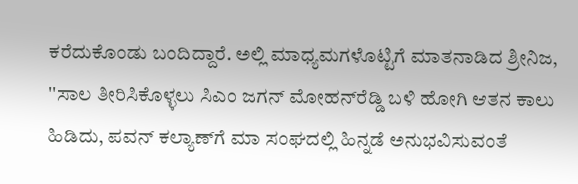ಕರೆದುಕೊಂಡು ಬಂದಿದ್ದಾರೆ. ಅಲ್ಲಿ ಮಾಧ್ಯಮಗಳೊಟ್ಟಿಗೆ ಮಾತನಾಡಿದ ಶ್ರೀನಿಜ, ''ಸಾಲ ತೀರಿಸಿಕೊಳ್ಳಲು ಸಿಎಂ ಜಗನ್ ಮೋಹನ್‌ರೆಡ್ಡಿ ಬಳಿ ಹೋಗಿ ಆತನ ಕಾಲು ಹಿಡಿದು, ಪವನ್ ಕಲ್ಯಾಣ್‌ಗೆ ಮಾ ಸಂಘದಲ್ಲಿ ಹಿನ್ನಡೆ ಅನುಭವಿಸುವಂತೆ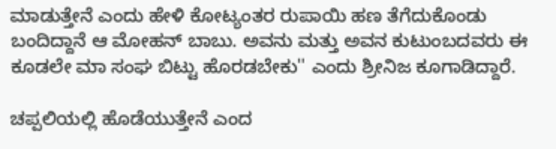ಮಾಡುತ್ತೇನೆ ಎಂದು ಹೇಳಿ ಕೋಟ್ಯಂತರ ರುಪಾಯಿ ಹಣ ತೆಗೆದುಕೊಂಡು ಬಂದಿದ್ದಾನೆ ಆ ಮೋಹನ್ ಬಾಬು. ಅವನು ಮತ್ತು ಅವನ ಕುಟುಂಬದವರು ಈ ಕೂಡಲೇ ಮಾ ಸಂಘ ಬಿಟ್ಟು ಹೊರಡಬೇಕು'' ಎಂದು ಶ್ರೀನಿಜ ಕೂಗಾಡಿದ್ದಾರೆ.

ಚಪ್ಪಲಿಯಲ್ಲಿ ಹೊಡೆಯುತ್ತೇನೆ ಎಂದ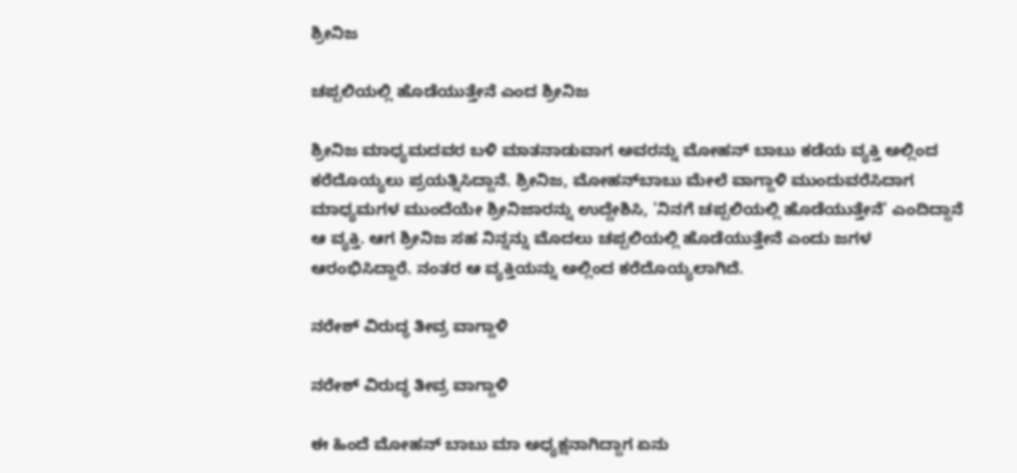ಶ್ರೀನಿಜ

ಚಪ್ಪಲಿಯಲ್ಲಿ ಹೊಡೆಯುತ್ತೇನೆ ಎಂದ ಶ್ರೀನಿಜ

ಶ್ರೀನಿಜ ಮಾಧ್ಯಮದವರ ಬಳಿ ಮಾತನಾಡುವಾಗ ಅವರನ್ನು ಮೋಹನ್‌ ಬಾಬು ಕಡೆಯ ವ್ಯಕ್ತಿ ಅಲ್ಲಿಂದ ಕರೆದೊಯ್ಯಲು ಪ್ರಯತ್ನಿಸಿದ್ದಾನೆ. ಶ್ರೀನಿಜ, ಮೋಹನ್‌ಬಾಬು ಮೇಲೆ ವಾಗ್ದಾಳಿ ಮುಂದುವರೆಸಿದಾಗ ಮಾಧ್ಯಮಗಳ ಮುಂದೆಯೇ ಶ್ರೀನಿಜಾರನ್ನು ಉದ್ದೇಶಿಸಿ, 'ನಿನಗೆ ಚಪ್ಪಲಿಯಲ್ಲಿ ಹೊಡೆಯುತ್ತೇನೆ' ಎಂದಿದ್ದಾನೆ ಆ ವ್ಯಕ್ತಿ. ಆಗ ಶ್ರೀನಿಜ ಸಹ ನಿನ್ನನ್ನು ಮೊದಲು ಚಪ್ಪಲಿಯಲ್ಲಿ ಹೊಡೆಯುತ್ತೇನೆ ಎಂದು ಜಗಳ ಆರಂಭಿಸಿದ್ದಾರೆ. ನಂತರ ಆ ವ್ಯಕ್ತಿಯನ್ನು ಅಲ್ಲಿಂದ ಕರೆದೊಯ್ಯಲಾಗಿದೆ.

ನರೇಶ್ ವಿರುದ್ಧ ತೀವ್ರ ವಾಗ್ದಾಳಿ

ನರೇಶ್ ವಿರುದ್ಧ ತೀವ್ರ ವಾಗ್ದಾಳಿ

ಈ ಹಿಂದೆ ಮೋಹನ್‌ ಬಾಬು ಮಾ ಅಧ್ಯಕ್ಷನಾಗಿದ್ದಾಗ ಏನು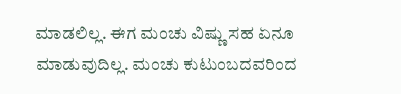ಮಾಡಲಿಲ್ಲ. ಈಗ ಮಂಚು ವಿಷ್ಣು ಸಹ ಏನೂ ಮಾಡುವುದಿಲ್ಲ. ಮಂಚು ಕುಟುಂಬದವರಿಂದ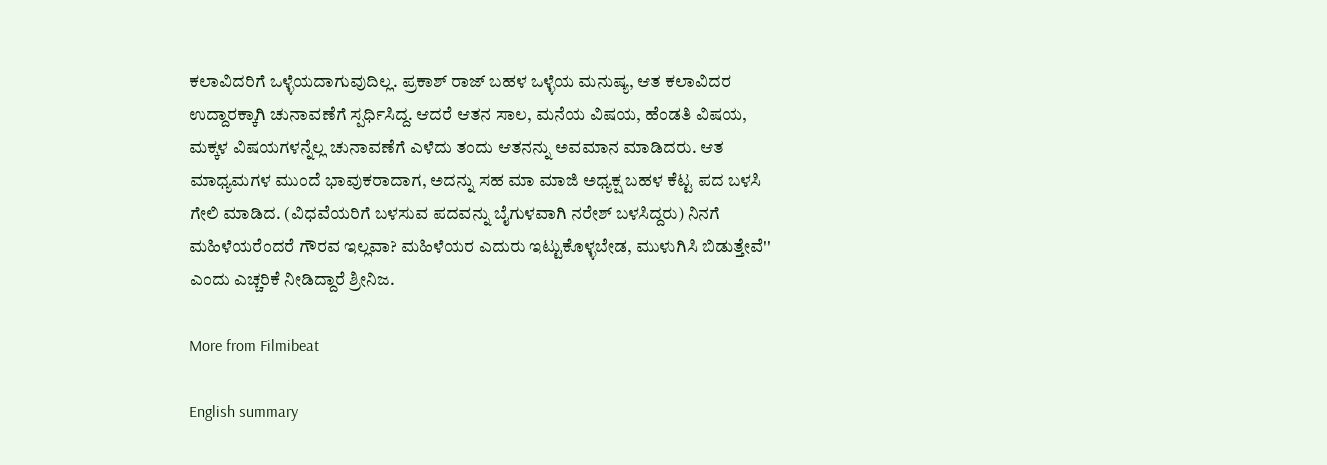ಕಲಾವಿದರಿಗೆ ಒಳ್ಳೆಯದಾಗುವುದಿಲ್ಲ. ಪ್ರಕಾಶ್ ರಾಜ್ ಬಹಳ ಒಳ್ಳೆಯ ಮನುಷ್ಯ, ಆತ ಕಲಾವಿದರ ಉದ್ದಾರಕ್ಕಾಗಿ ಚುನಾವಣೆಗೆ ಸ್ಪರ್ಧಿಸಿದ್ದ. ಆದರೆ ಆತನ ಸಾಲ, ಮನೆಯ ವಿಷಯ, ಹೆಂಡತಿ ವಿಷಯ, ಮಕ್ಕಳ ವಿಷಯಗಳನ್ನೆಲ್ಲ ಚುನಾವಣೆಗೆ ಎಳೆದು ತಂದು ಆತನನ್ನು ಅವಮಾನ ಮಾಡಿದರು. ಆತ ಮಾಧ್ಯಮಗಳ ಮುಂದೆ ಭಾವುಕರಾದಾಗ, ಅದನ್ನು ಸಹ ಮಾ ಮಾಜಿ ಅಧ್ಯಕ್ಷ ಬಹಳ ಕೆಟ್ಟ ಪದ ಬಳಸಿ ಗೇಲಿ ಮಾಡಿದ. (ವಿಧವೆಯರಿಗೆ ಬಳಸುವ ಪದವನ್ನು ಬೈಗುಳವಾಗಿ ನರೇಶ್ ಬಳಸಿದ್ದರು) ನಿನಗೆ ಮಹಿಳೆಯರೆಂದರೆ ಗೌರವ ಇಲ್ಲವಾ? ಮಹಿಳೆಯರ ಎದುರು ಇಟ್ಟುಕೊಳ್ಳಬೇಡ, ಮುಳುಗಿಸಿ ಬಿಡುತ್ತೇವೆ'' ಎಂದು ಎಚ್ಚರಿಕೆ ನೀಡಿದ್ದಾರೆ ಶ್ರೀನಿಜ.

More from Filmibeat

English summary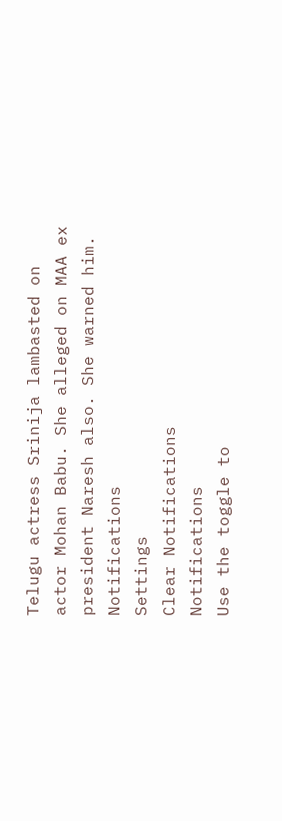Telugu actress Srinija lambasted on actor Mohan Babu. She alleged on MAA ex president Naresh also. She warned him.
Notifications
Settings
Clear Notifications
Notifications
Use the toggle to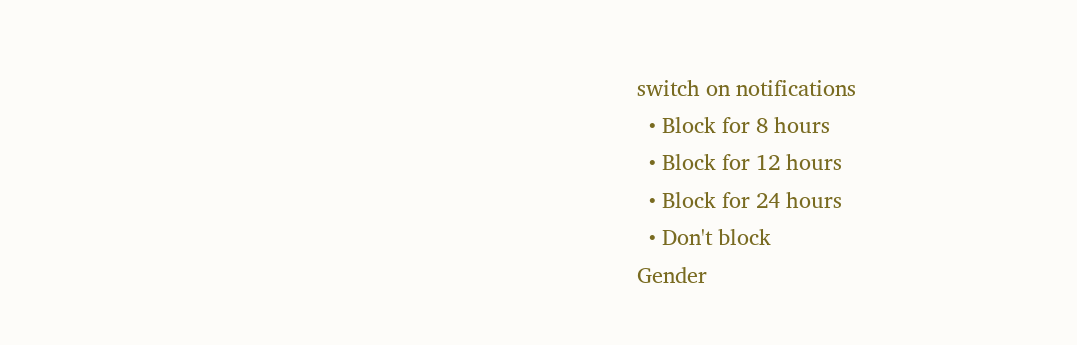switch on notifications
  • Block for 8 hours
  • Block for 12 hours
  • Block for 24 hours
  • Don't block
Gender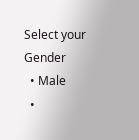Select your Gender
  • Male
  •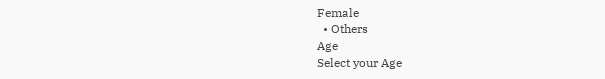Female
  • Others
Age
Select your Age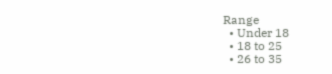Range
  • Under 18
  • 18 to 25
  • 26 to 35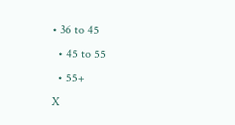• 36 to 45
  • 45 to 55
  • 55+
X